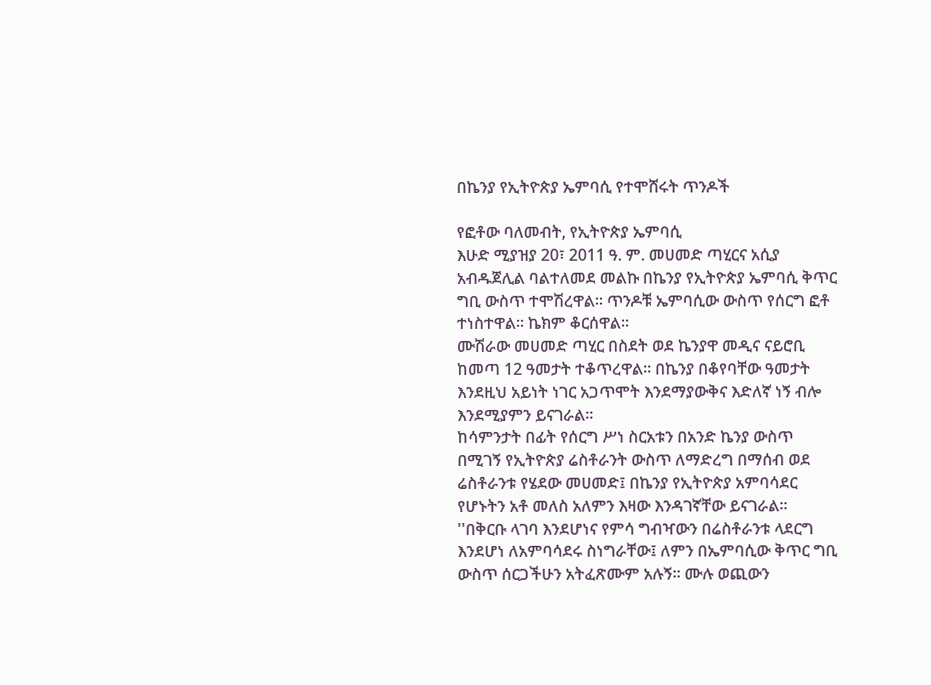በኬንያ የኢትዮጵያ ኤምባሲ የተሞሸሩት ጥንዶች

የፎቶው ባለመብት, የኢትዮጵያ ኤምባሲ
እሁድ ሚያዝያ 20፣ 2011 ዓ. ም. መሀመድ ጣሂርና አሲያ አብዱጀሊል ባልተለመደ መልኩ በኬንያ የኢትዮጵያ ኤምባሲ ቅጥር ግቢ ውስጥ ተሞሽረዋል። ጥንዶቹ ኤምባሲው ውስጥ የሰርግ ፎቶ ተነስተዋል። ኬክም ቆርሰዋል።
ሙሽራው መሀመድ ጣሂር በስደት ወደ ኬንያዋ መዲና ናይሮቢ ከመጣ 12 ዓመታት ተቆጥረዋል። በኬንያ በቆየባቸው ዓመታት እንደዚህ አይነት ነገር አጋጥሞት እንደማያውቅና እድለኛ ነኝ ብሎ እንደሚያምን ይናገራል።
ከሳምንታት በፊት የሰርግ ሥነ ስርአቱን በአንድ ኬንያ ውስጥ በሚገኝ የኢትዮጵያ ሬስቶራንት ውስጥ ለማድረግ በማሰብ ወደ ሬስቶራንቱ የሄደው መሀመድ፤ በኬንያ የኢትዮጵያ አምባሳደር የሆኑትን አቶ መለስ አለምን እዛው እንዳገኛቸው ይናገራል።
''በቅርቡ ላገባ እንደሆነና የምሳ ግብዣውን በሬስቶራንቱ ላደርግ እንደሆነ ለአምባሳደሩ ስነግራቸው፤ ለምን በኤምባሲው ቅጥር ግቢ ውስጥ ሰርጋችሁን አትፈጽሙም አሉኝ። ሙሉ ወጪውን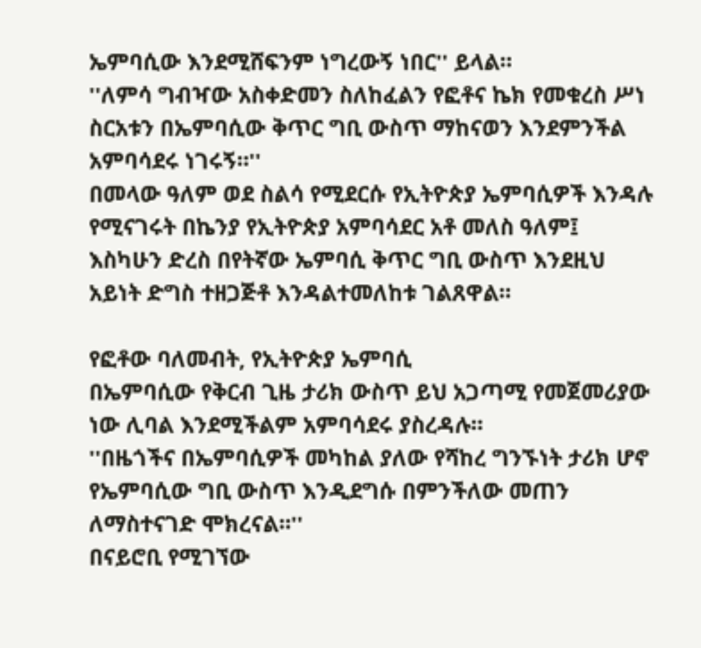ኤምባሲው እንደሚሸፍንም ነግረውኝ ነበር'' ይላል።
''ለምሳ ግብዣው አስቀድመን ስለከፈልን የፎቶና ኬክ የመቁረስ ሥነ ስርአቱን በኤምባሲው ቅጥር ግቢ ውስጥ ማከናወን እንደምንችል አምባሳደሩ ነገሩኝ።''
በመላው ዓለም ወደ ስልሳ የሚደርሱ የኢትዮጵያ ኤምባሲዎች እንዳሉ የሚናገሩት በኬንያ የኢትዮጵያ አምባሳደር አቶ መለስ ዓለም፤ እስካሁን ድረስ በየትኛው ኤምባሲ ቅጥር ግቢ ውስጥ እንደዚህ አይነት ድግስ ተዘጋጅቶ እንዳልተመለከቱ ገልጸዋል።

የፎቶው ባለመብት, የኢትዮጵያ ኤምባሲ
በኤምባሲው የቅርብ ጊዜ ታሪክ ውስጥ ይህ አጋጣሚ የመጀመሪያው ነው ሊባል እንደሚችልም አምባሳደሩ ያስረዳሉ።
''በዜጎችና በኤምባሲዎች መካከል ያለው የሻከረ ግንኙነት ታሪክ ሆኖ የኤምባሲው ግቢ ውስጥ እንዲደግሱ በምንችለው መጠን ለማስተናገድ ሞክረናል።''
በናይሮቢ የሚገኘው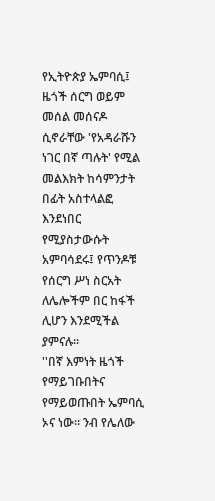የኢትዮጵያ ኤምባሲ፤ ዜጎች ሰርግ ወይም መሰል መሰናዶ ሲኖራቸው 'የአዳራሹን ነገር በኛ ጣሉት' የሚል መልእክት ከሳምንታት በፊት አስተላልፎ እንደነበር የሚያስታውሱት አምባሳደሩ፤ የጥንዶቹ የሰርግ ሥነ ስርአት ለሌሎችም በር ከፋች ሊሆን እንደሚችል ያምናሉ።
''በኛ እምነት ዜጎች የማይገቡበትና የማይወጡበት ኤምባሲ ኦና ነው። ንብ የሌለው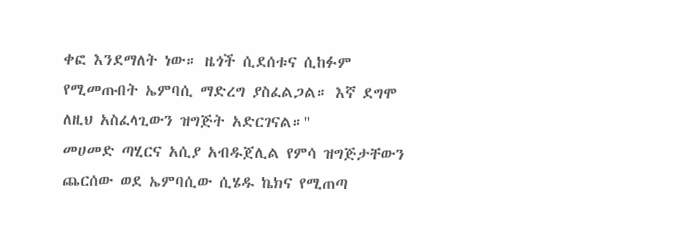ቀፎ እንደማለት ነው። ዜጎች ሲደሰቱና ሲከፉም የሚመጡበት ኤምባሲ ማድረግ ያስፈልጋል። እኛ ደግሞ ለዚህ አስፈላጊውን ዝግጅት አድርገናል።''
መሀመድ ጣሂርና አሲያ አብዱጀሊል የምሳ ዝግጅታቸውን ጨርሰው ወደ ኤምባሲው ሲሄዱ ኬክና የሚጠጣ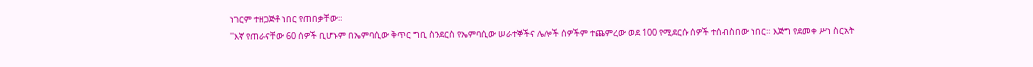ነገርም ተዘጋጅቶ ነበር የጠበቃቸው።
''እኛ የጠራናቸው 60 ሰዎች ቢሆኑም በኤምባሲው ቅጥር ግቢ ስንደርስ የኤምባሲው ሠራተኞችና ሌሎች ሰዎችም ተጨምረው ወደ 100 የሚደርሱ ሰዎች ተሰብስበው ነበር። እጅግ የደመቀ ሥነ ስርአት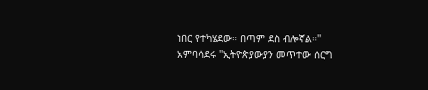ነበር የተካሄደው። በጣም ደስ ብሎኛል።''
አምባሳደሩ ''ኢትዮጵያውያን መጥተው ሰርግ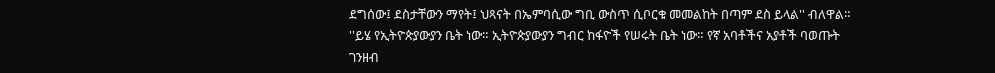ደግሰው፤ ደስታቸውን ማየት፤ ህጻናት በኤምባሲው ግቢ ውስጥ ሲቦርቁ መመልከት በጣም ደስ ይላል'' ብለዋል።
''ይሄ የኢትዮጵያውያን ቤት ነው። ኢትዮጵያውያን ግብር ከፋዮች የሠሩት ቤት ነው። የኛ አባቶችና አያቶች ባወጡት ገንዘብ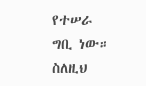የተሠራ ግቢ ነው። ስለዚህ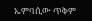ኤምባሲው ጥቅም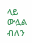ላይ ውሏል ብለን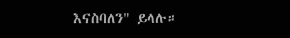እናስባለን" ይላሉ።